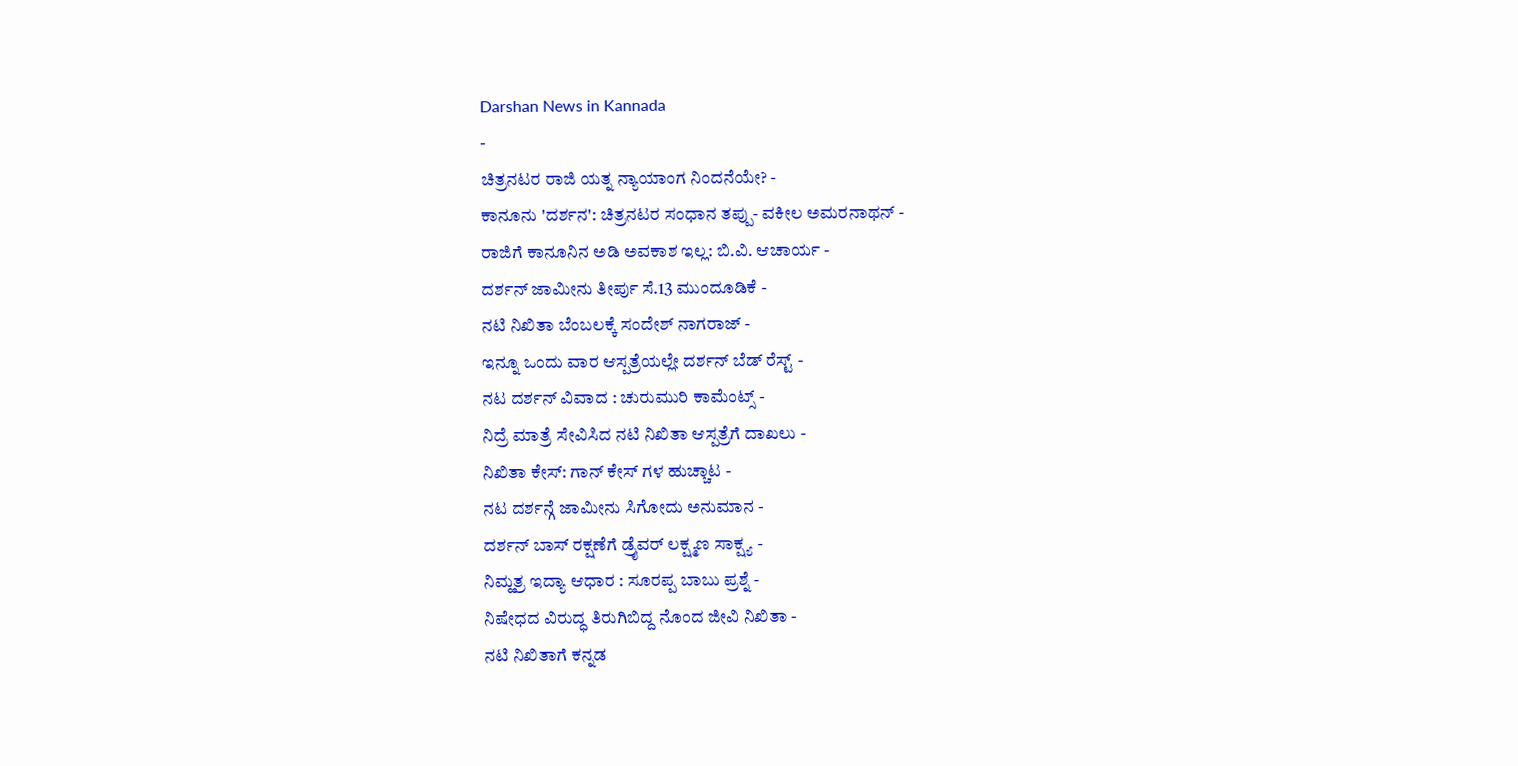Darshan News in Kannada
-
ಚಿತ್ರನಟರ ರಾಜಿ ಯತ್ನ ನ್ಯಾಯಾಂಗ ನಿಂದನೆಯೇ? -
ಕಾನೂನು 'ದರ್ಶನ': ಚಿತ್ರನಟರ ಸಂಧಾನ ತಪ್ಪು- ವಕೀಲ ಅಮರನಾಥನ್ -
ರಾಜಿಗೆ ಕಾನೂನಿನ ಅಡಿ ಅವಕಾಶ ಇಲ್ಲ: ಬಿ.ವಿ. ಆಚಾರ್ಯ -
ದರ್ಶನ್ ಜಾಮೀನು ತೀರ್ಪು ಸೆ.13 ಮುಂದೂಡಿಕೆ -
ನಟಿ ನಿಖಿತಾ ಬೆಂಬಲಕ್ಕೆ ಸಂದೇಶ್ ನಾಗರಾಜ್ -
ಇನ್ನೂ ಒಂದು ವಾರ ಆಸ್ಪತ್ರೆಯಲ್ಲೇ ದರ್ಶನ್ ಬೆಡ್ ರೆಸ್ಟ್ -
ನಟ ದರ್ಶನ್ ವಿವಾದ : ಚುರುಮುರಿ ಕಾಮೆಂಟ್ಸ್ -
ನಿದ್ರೆ ಮಾತ್ರೆ ಸೇವಿಸಿದ ನಟಿ ನಿಖಿತಾ ಆಸ್ಪತ್ರೆಗೆ ದಾಖಲು -
ನಿಖಿತಾ ಕೇಸ್: ಗಾನ್ ಕೇಸ್ ಗಳ ಹುಚ್ಚಾಟ -
ನಟ ದರ್ಶನ್ಗೆ ಜಾಮೀನು ಸಿಗೋದು ಅನುಮಾನ -
ದರ್ಶನ್ ಬಾಸ್ ರಕ್ಷಣೆಗೆ ಡ್ರೈವರ್ ಲಕ್ಷ್ಮಣ ಸಾಕ್ಷ್ಯ -
ನಿಮ್ಹತ್ರ ಇದ್ಯಾ ಆಧಾರ : ಸೂರಪ್ಪ ಬಾಬು ಪ್ರಶ್ನೆ -
ನಿಷೇಧದ ವಿರುದ್ಧ ತಿರುಗಿಬಿದ್ದ ನೊಂದ ಜೀವಿ ನಿಖಿತಾ -
ನಟಿ ನಿಖಿತಾಗೆ ಕನ್ನಡ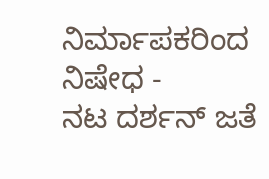ನಿರ್ಮಾಪಕರಿಂದ ನಿಷೇಧ -
ನಟ ದರ್ಶನ್ ಜತೆ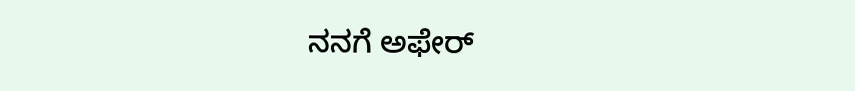ನನಗೆ ಅಫೇರ್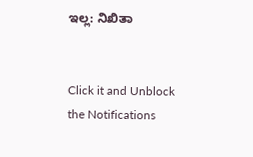ಇಲ್ಲ: ನಿಖಿತಾ


Click it and Unblock the Notifications